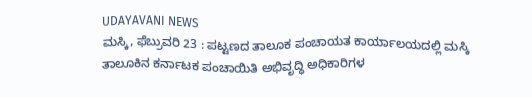UDAYAVANI NEWS
ಮಸ್ಕಿ, ಫೆಬ್ರುವರಿ 23 : ಪಟ್ಟಣದ ತಾಲೂಕ ಪಂಚಾಯತ ಕಾರ್ಯಾಲಯದಲ್ಲಿ ಮಸ್ಕಿ ತಾಲೂಕಿನ ಕರ್ನಾಟಕ ಪಂಚಾಯಿತಿ ಅಭಿವೃದ್ಧಿ ಅಧಿಕಾರಿಗಳ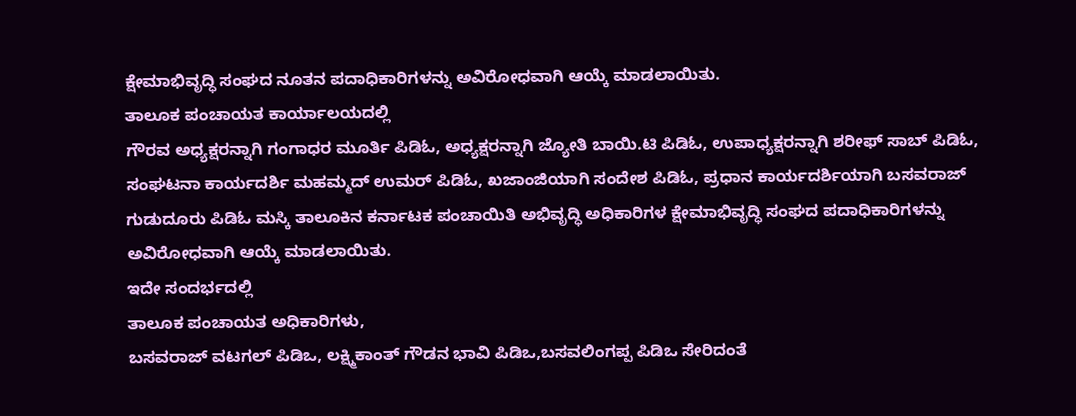ಕ್ಷೇಮಾಭಿವೃದ್ಧಿ ಸಂಘದ ನೂತನ ಪದಾಧಿಕಾರಿಗಳನ್ನು ಅವಿರೋಧವಾಗಿ ಆಯ್ಕೆ ಮಾಡಲಾಯಿತು.
ತಾಲೂಕ ಪಂಚಾಯತ ಕಾರ್ಯಾಲಯದಲ್ಲಿ
ಗೌರವ ಅಧ್ಯಕ್ಷರನ್ನಾಗಿ ಗಂಗಾಧರ ಮೂರ್ತಿ ಪಿಡಿಓ, ಅಧ್ಯಕ್ಷರನ್ನಾಗಿ ಜ್ಯೋತಿ ಬಾಯಿ.ಟಿ ಪಿಡಿಓ, ಉಪಾಧ್ಯಕ್ಷರನ್ನಾಗಿ ಶರೀಫ್ ಸಾಬ್ ಪಿಡಿಓ, ಸಂಘಟನಾ ಕಾರ್ಯದರ್ಶಿ ಮಹಮ್ಮದ್ ಉಮರ್ ಪಿಡಿಓ, ಖಜಾಂಜಿಯಾಗಿ ಸಂದೇಶ ಪಿಡಿಓ, ಪ್ರಧಾನ ಕಾರ್ಯದರ್ಶಿಯಾಗಿ ಬಸವರಾಜ್ ಗುಡುದೂರು ಪಿಡಿಓ ಮಸ್ಕಿ ತಾಲೂಕಿನ ಕರ್ನಾಟಕ ಪಂಚಾಯಿತಿ ಅಭಿವೃದ್ಧಿ ಅಧಿಕಾರಿಗಳ ಕ್ಷೇಮಾಭಿವೃದ್ಧಿ ಸಂಘದ ಪದಾಧಿಕಾರಿಗಳನ್ನು ಅವಿರೋಧವಾಗಿ ಆಯ್ಕೆ ಮಾಡಲಾಯಿತು.
ಇದೇ ಸಂದರ್ಭದಲ್ಲಿ
ತಾಲೂಕ ಪಂಚಾಯತ ಅಧಿಕಾರಿಗಳು,
ಬಸವರಾಜ್ ವಟಗಲ್ ಪಿಡಿಒ, ಲಕ್ಷ್ಮಿಕಾಂತ್ ಗೌಡನ ಭಾವಿ ಪಿಡಿಒ,ಬಸವಲಿಂಗಪ್ಪ ಪಿಡಿಒ ಸೇರಿದಂತೆ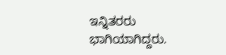ಇನ್ನಿತರರು ಭಾಗಿಯಾಗಿದ್ದರು.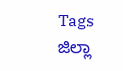Tags
ಜಿಲ್ಲಾ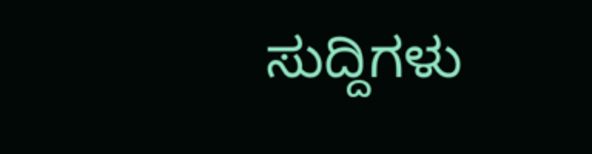ಸುದ್ದಿಗಳು